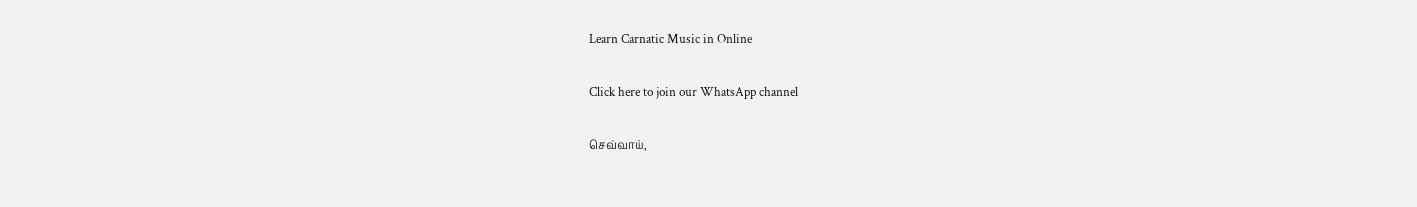Learn Carnatic Music in Online

Click here to join our WhatsApp channel

செவ்வாய்,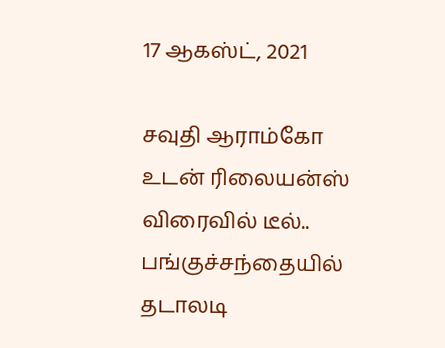17 ஆகஸ்ட், 2021

சவுதி ஆராம்கோ உடன் ரிலையன்ஸ் விரைவில் டீல்.. பங்குச்சந்தையில் தடாலடி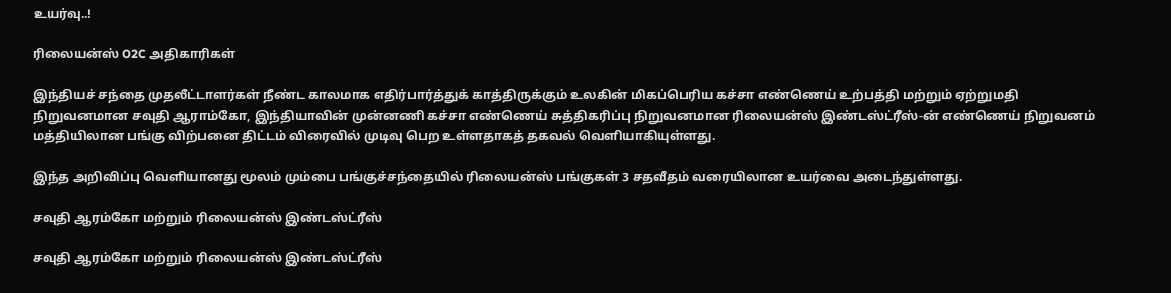உயர்வு..!

ரிலையன்ஸ் O2C அதிகாரிகள்

இந்தியச் சந்தை முதலீட்டாளர்கள் நீண்ட காலமாக எதிர்பார்த்துக் காத்திருக்கும் உலகின் மிகப்பெரிய கச்சா எண்ணெய் உற்பத்தி மற்றும் ஏற்றுமதி நிறுவனமான சவுதி ஆராம்கோ, இந்தியாவின் முன்னணி கச்சா எண்ணெய் சுத்திகரிப்பு நிறுவனமான ரிலையன்ஸ் இண்டஸ்ட்ரீஸ்-ன் எண்ணெய் நிறுவனம் மத்தியிலான பங்கு விற்பனை திட்டம் விரைவில் முடிவு பெற உள்ளதாகத் தகவல் வெளியாகியுள்ளது.

இந்த அறிவிப்பு வெளியானது மூலம் மும்பை பங்குச்சந்தையில் ரிலையன்ஸ் பங்குகள் 3 சதவீதம் வரையிலான உயர்வை அடைந்துள்ளது.

சவுதி ஆரம்கோ மற்றும் ரிலையன்ஸ் இண்டஸ்ட்ரீஸ்

சவுதி ஆரம்கோ மற்றும் ரிலையன்ஸ் இண்டஸ்ட்ரீஸ்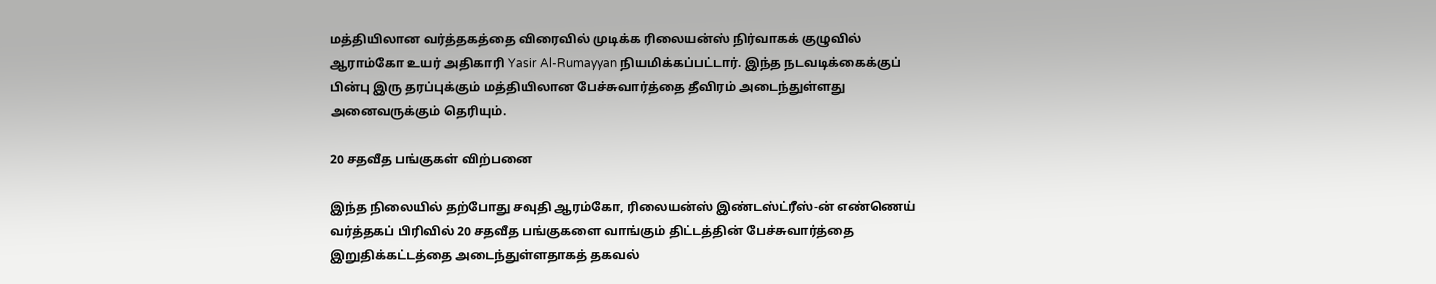மத்தியிலான வர்த்தகத்தை விரைவில் முடிக்க ரிலையன்ஸ் நிர்வாகக் குழுவில் ஆராம்கோ உயர் அதிகாரி Yasir Al-Rumayyan நியமிக்கப்பட்டார். இந்த நடவடிக்கைக்குப் பின்பு இரு தரப்புக்கும் மத்தியிலான பேச்சுவார்த்தை தீவிரம் அடைந்துள்ளது அனைவருக்கும் தெரியும்.

20 சதவீத பங்குகள் விற்பனை

இந்த நிலையில் தற்போது சவுதி ஆரம்கோ, ரிலையன்ஸ் இண்டஸ்ட்ரீஸ்-ன் எண்ணெய் வர்த்தகப் பிரிவில் 20 சதவீத பங்குகளை வாங்கும் திட்டத்தின் பேச்சுவார்த்தை இறுதிக்கட்டத்தை அடைந்துள்ளதாகத் தகவல்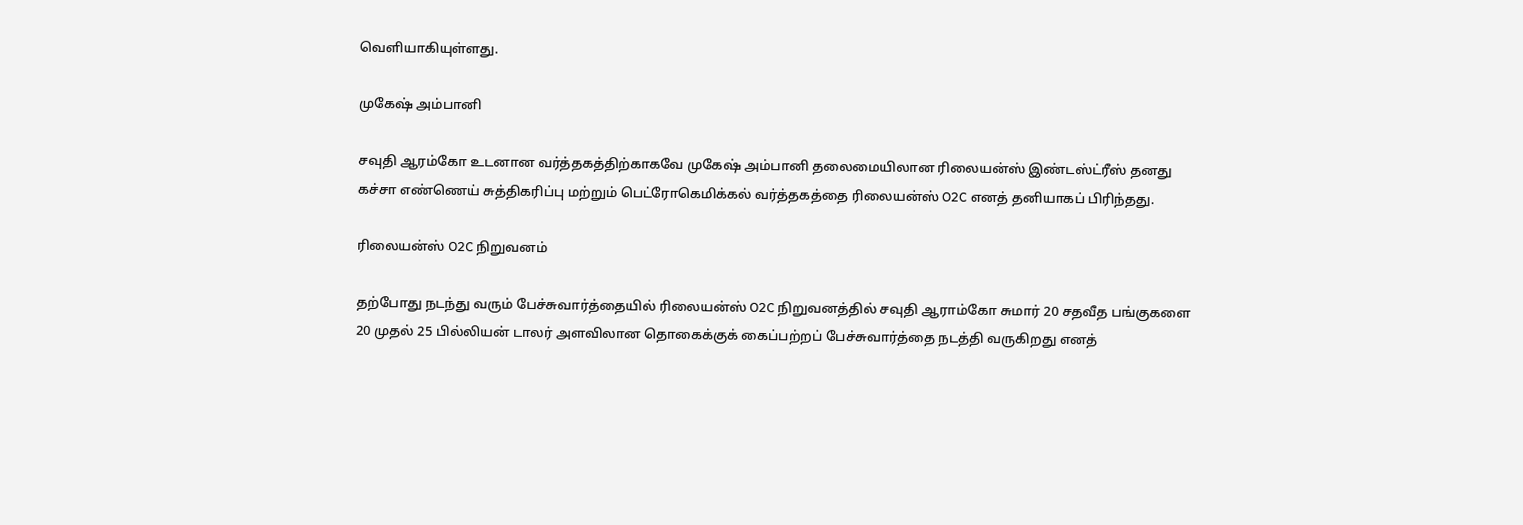வெளியாகியுள்ளது.

முகேஷ் அம்பானி

சவுதி ஆரம்கோ உடனான வர்த்தகத்திற்காகவே முகேஷ் அம்பானி தலைமையிலான ரிலையன்ஸ் இண்டஸ்ட்ரீஸ் தனது கச்சா எண்ணெய் சுத்திகரிப்பு மற்றும் பெட்ரோகெமிக்கல் வர்த்தகத்தை ரிலையன்ஸ் O2C எனத் தனியாகப் பிரிந்தது.

ரிலையன்ஸ் O2C நிறுவனம்

தற்போது நடந்து வரும் பேச்சுவார்த்தையில் ரிலையன்ஸ் O2C நிறுவனத்தில் சவுதி ஆராம்கோ சுமார் 20 சதவீத பங்குகளை 20 முதல் 25 பில்லியன் டாலர் அளவிலான தொகைக்குக் கைப்பற்றப் பேச்சுவார்த்தை நடத்தி வருகிறது எனத்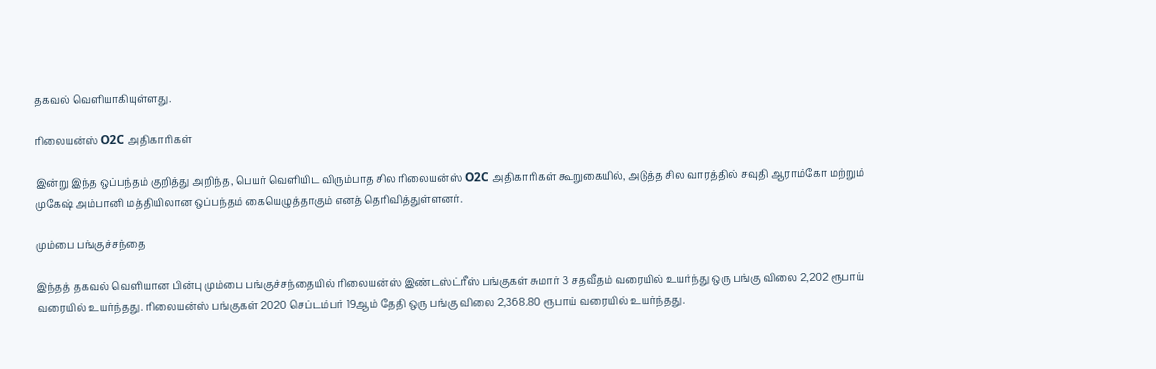தகவல் வெளியாகியுள்ளது.

ரிலையன்ஸ் O2C அதிகாரிகள்

இன்று இந்த ஒப்பந்தம் குறித்து அறிந்த, பெயர் வெளியிட விரும்பாத சில ரிலையன்ஸ் O2C அதிகாரிகள் கூறுகையில், அடுத்த சில வாரத்தில் சவுதி ஆராம்கோ மற்றும் முகேஷ் அம்பானி மத்தியிலான ஒப்பந்தம் கையெழுத்தாகும் எனத் தெரிவித்துள்ளனர்.

மும்பை பங்குச்சந்தை

இந்தத் தகவல் வெளியான பின்பு மும்பை பங்குச்சந்தையில் ரிலையன்ஸ் இண்டஸ்ட்ரீஸ் பங்குகள் சுமார் 3 சதவீதம் வரையில் உயர்ந்து ஒரு பங்கு விலை 2,202 ரூபாய் வரையில் உயர்ந்தது. ரிலையன்ஸ் பங்குகள் 2020 செப்டம்பர் 19ஆம் தேதி ஒரு பங்கு விலை 2,368.80 ரூபாய் வரையில் உயர்ந்தது.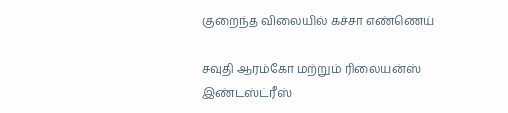குறைந்த விலையில் கச்சா எண்ணெய்

சவுதி ஆரம்கோ மற்றும் ரிலையன்ஸ் இண்டஸ்ட்ரீஸ்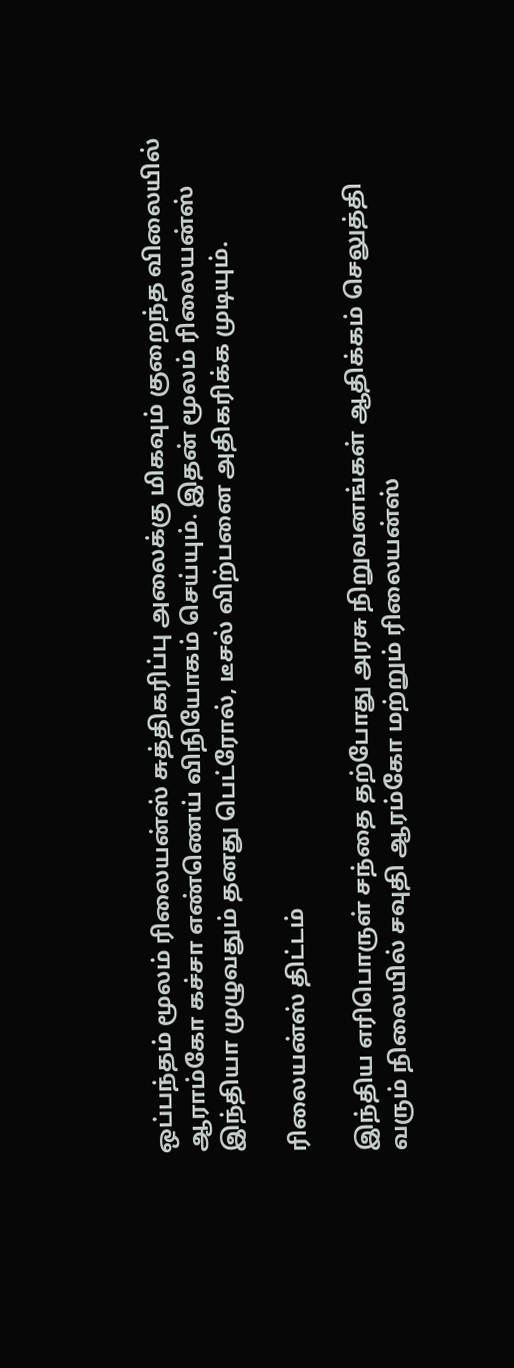ஒப்பந்தம் மூலம் ரிலையன்ஸ் சுத்திகரிப்பு அலைக்கு மிகவும் குறைந்த விலையில் ஆராம்கோ கச்சா எண்ணெய் விநியோகம் செய்யும். இதன் மூலம் ரிலையன்ஸ் இந்தியா முழுவதும் தனது பெட்ரோல், டீசல் விற்பனை அதிகரிக்க முடியும்.

ரிலையன்ஸ் திட்டம்

இந்திய எரிபொருள் சந்தை தற்போது அரசு நிறுவனங்கள் ஆதிக்கம் செலுத்தி வரும் நிலையில் சவுதி ஆரம்கோ மற்றும் ரிலையன்ஸ்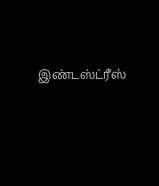இண்டஸ்ட்ரீஸ்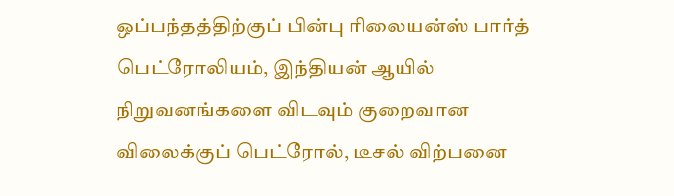ஒப்பந்தத்திற்குப் பின்பு ரிலையன்ஸ் பார்த் பெட்ரோலியம், இந்தியன் ஆயில் நிறுவனங்களை விடவும் குறைவான விலைக்குப் பெட்ரோல், டீசல் விற்பனை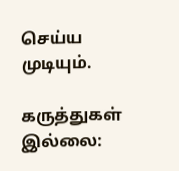செய்ய முடியும்.

கருத்துகள் இல்லை: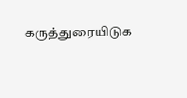கருத்துரையிடுக